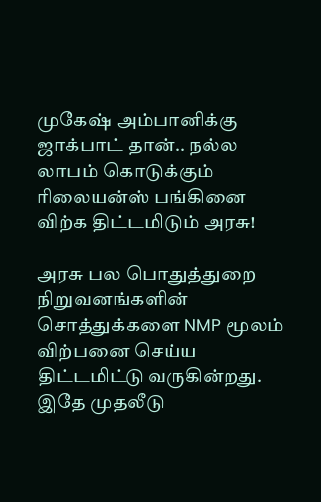முகேஷ் அம்பானிக்கு ஜாக்பாட் தான்.. நல்ல லாபம் கொடுக்கும் ரிலையன்ஸ் பங்கினை விற்க திட்டமிடும் அரசு!

அரசு பல பொதுத்துறை நிறுவனங்களின் சொத்துக்களை NMP மூலம் விற்பனை செய்ய திட்டமிட்டு வருகின்றது. இதே முதலீடு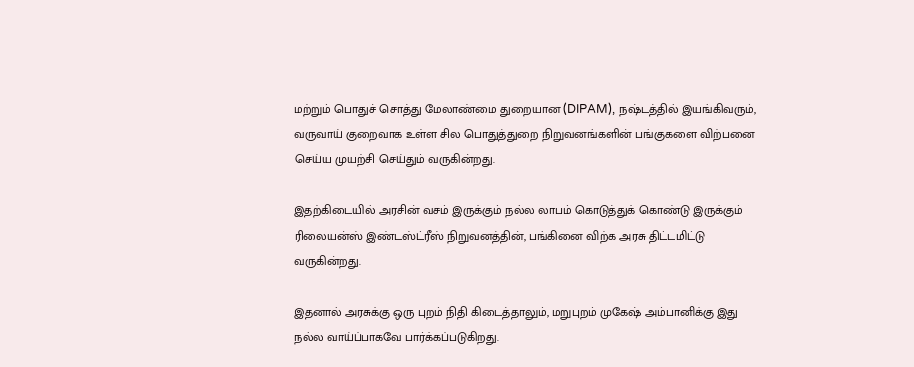மற்றும் பொதுச் சொத்து மேலாண்மை துறையான (DIPAM), நஷ்டத்தில் இயங்கிவரும், வருவாய் குறைவாக உள்ள சில பொதுத்துறை நிறுவனங்களின் பங்குகளை விற்பனை செய்ய முயற்சி செய்தும் வருகின்றது.

இதற்கிடையில் அரசின் வசம் இருக்கும் நல்ல லாபம் கொடுத்துக் கொண்டு இருக்கும் ரிலையன்ஸ் இண்டஸ்ட்ரீஸ் நிறுவனத்தின், பங்கினை விற்க அரசு திட்டமிட்டு வருகின்றது.

இதனால் அரசுக்கு ஒரு புறம் நிதி கிடைத்தாலும், மறுபுறம் முகேஷ் அம்பானிக்கு இது நல்ல வாய்ப்பாகவே பார்க்கப்படுகிறது.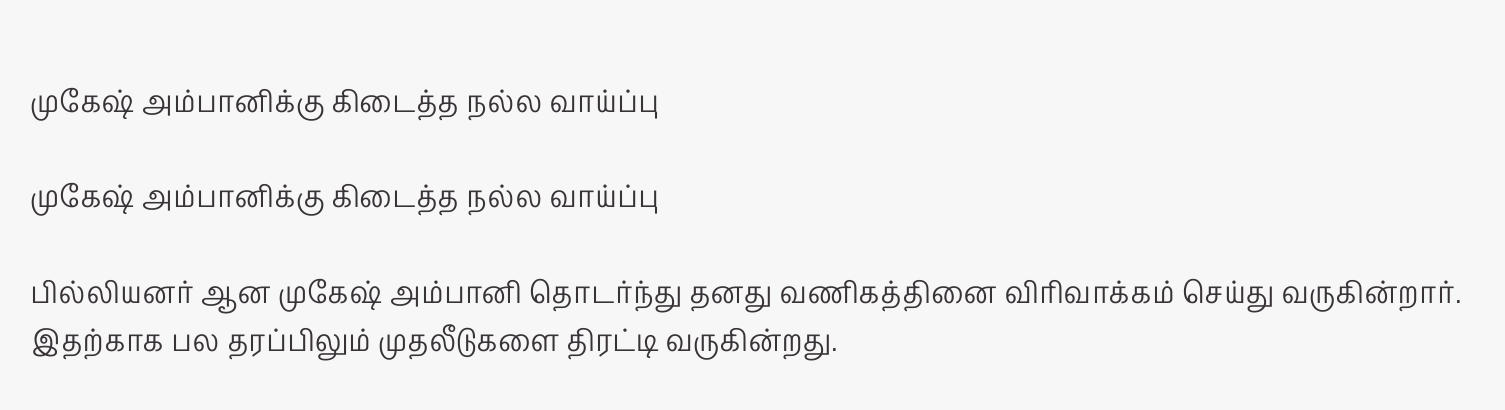முகேஷ் அம்பானிக்கு கிடைத்த நல்ல வாய்ப்பு

முகேஷ் அம்பானிக்கு கிடைத்த நல்ல வாய்ப்பு

பில்லியனர் ஆன முகேஷ் அம்பானி தொடர்ந்து தனது வணிகத்தினை விரிவாக்கம் செய்து வருகின்றார். இதற்காக பல தரப்பிலும் முதலீடுகளை திரட்டி வருகின்றது.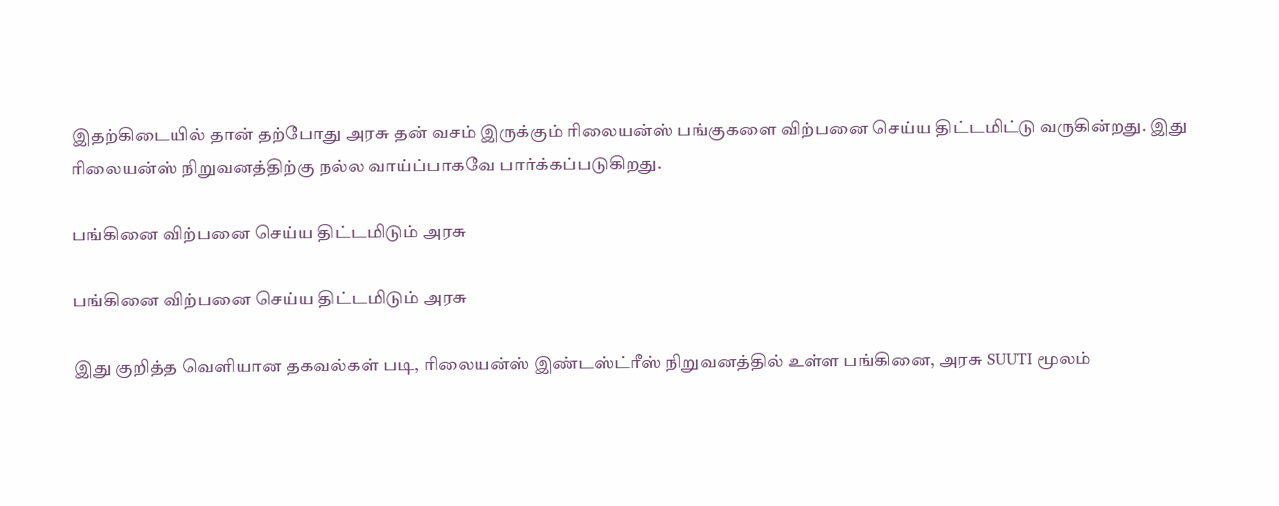இதற்கிடையில் தான் தற்போது அரசு தன் வசம் இருக்கும் ரிலையன்ஸ் பங்குகளை விற்பனை செய்ய திட்டமிட்டு வருகின்றது. இது ரிலையன்ஸ் நிறுவனத்திற்கு நல்ல வாய்ப்பாகவே பார்க்கப்படுகிறது.

பங்கினை விற்பனை செய்ய திட்டமிடும் அரசு

பங்கினை விற்பனை செய்ய திட்டமிடும் அரசு

இது குறித்த வெளியான தகவல்கள் படி, ரிலையன்ஸ் இண்டஸ்ட்ரீஸ் நிறுவனத்தில் உள்ள பங்கினை, அரசு SUUTI மூலம்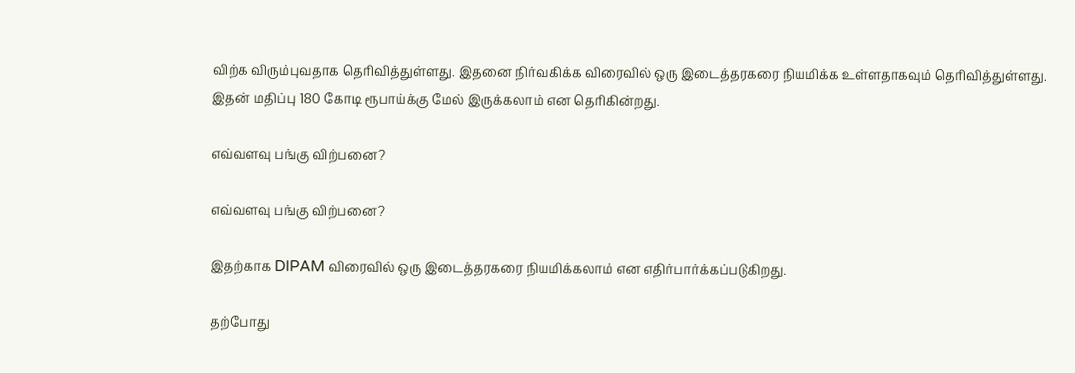விற்க விரும்புவதாக தெரிவித்துள்ளது. இதனை நிர்வகிக்க விரைவில் ஒரு இடைத்தரகரை நியமிக்க உள்ளதாகவும் தெரிவித்துள்ளது. இதன் மதிப்பு 180 கோடி ரூபாய்க்கு மேல் இருக்கலாம் என தெரிகின்றது.

எவ்வளவு பங்கு விற்பனை?

எவ்வளவு பங்கு விற்பனை?

இதற்காக DIPAM விரைவில் ஒரு இடைத்தரகரை நியமிக்கலாம் என எதிர்பார்க்கப்படுகிறது.

தற்போது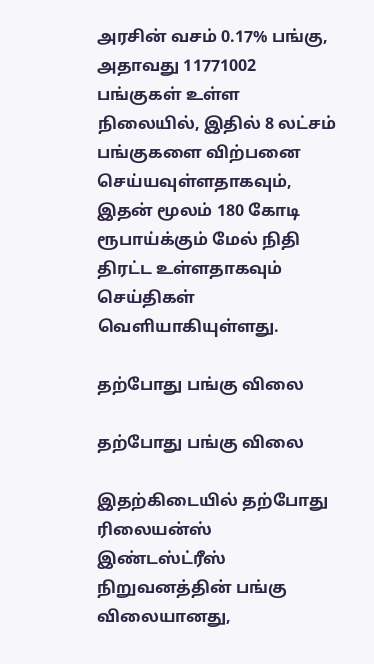அரசின் வசம் 0.17% பங்கு, அதாவது 11771002 பங்குகள் உள்ள நிலையில், இதில் 8 லட்சம் பங்குகளை விற்பனை செய்யவுள்ளதாகவும், இதன் மூலம் 180 கோடி ரூபாய்க்கும் மேல் நிதி திரட்ட உள்ளதாகவும் செய்திகள் வெளியாகியுள்ளது.

தற்போது பங்கு விலை

தற்போது பங்கு விலை

இதற்கிடையில் தற்போது ரிலையன்ஸ் இண்டஸ்ட்ரீஸ் நிறுவனத்தின் பங்கு விலையானது,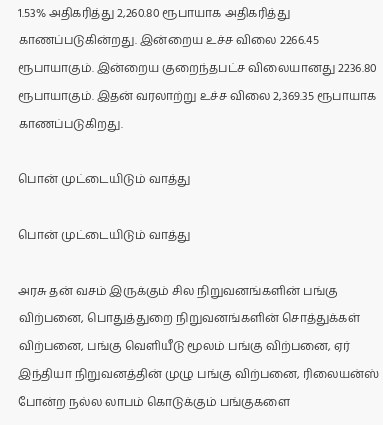1.53% அதிகரித்து 2,260.80 ரூபாயாக அதிகரித்து காணப்படுகின்றது. இன்றைய உச்ச விலை 2266.45 ரூபாயாகும். இன்றைய குறைந்தபட்ச விலையானது 2236.80 ரூபாயாகும். இதன் வரலாற்று உச்ச விலை 2,369.35 ரூபாயாக காணப்படுகிறது.

பொன் முட்டையிடும் வாத்து

பொன் முட்டையிடும் வாத்து

அரசு தன் வசம் இருக்கும் சில நிறுவனங்களின் பங்கு விற்பனை, பொதுத்துறை நிறுவனங்களின் சொத்துக்கள் விற்பனை, பங்கு வெளியீடு மூலம் பங்கு விற்பனை, ஏர் இந்தியா நிறுவனத்தின் முழு பங்கு விற்பனை, ரிலையன்ஸ் போன்ற நல்ல லாபம் கொடுக்கும் பங்குகளை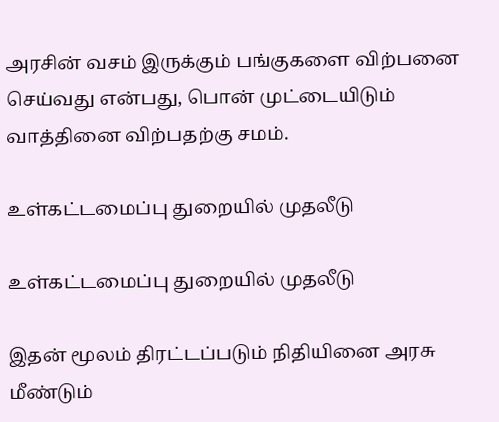அரசின் வசம் இருக்கும் பங்குகளை விற்பனை செய்வது என்பது, பொன் முட்டையிடும் வாத்தினை விற்பதற்கு சமம்.

உள்கட்டமைப்பு துறையில் முதலீடு

உள்கட்டமைப்பு துறையில் முதலீடு

இதன் மூலம் திரட்டப்படும் நிதியினை அரசு மீண்டும்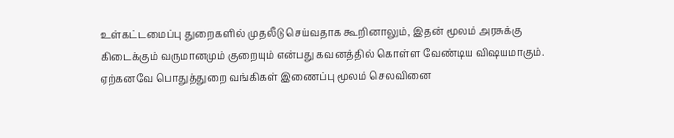உள்கட்டமைப்பு துறைகளில் முதலீடு செய்வதாக கூறினாலும், இதன் மூலம் அரசுக்கு கிடைக்கும் வருமானமும் குறையும் என்பது கவனத்தில் கொள்ள வேண்டிய விஷயமாகும்.
ஏற்கனவே பொதுத்துறை வங்கிகள் இணைப்பு மூலம் செலவினை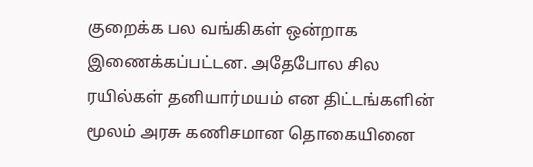குறைக்க பல வங்கிகள் ஒன்றாக இணைக்கப்பட்டன. அதேபோல சில ரயில்கள் தனியார்மயம் என திட்டங்களின் மூலம் அரசு கணிசமான தொகையினை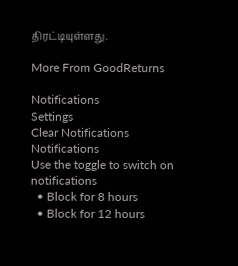திரட்டியுள்ளது.

More From GoodReturns

Notifications
Settings
Clear Notifications
Notifications
Use the toggle to switch on notifications
  • Block for 8 hours
  • Block for 12 hours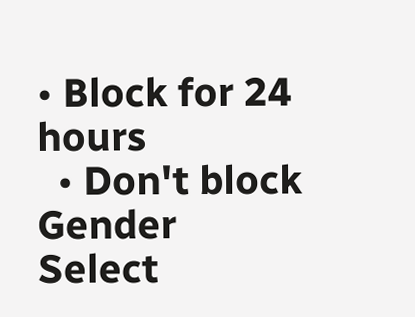• Block for 24 hours
  • Don't block
Gender
Select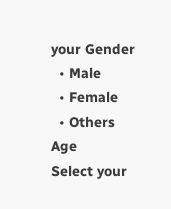your Gender
  • Male
  • Female
  • Others
Age
Select your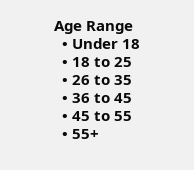Age Range
  • Under 18
  • 18 to 25
  • 26 to 35
  • 36 to 45
  • 45 to 55
  • 55+